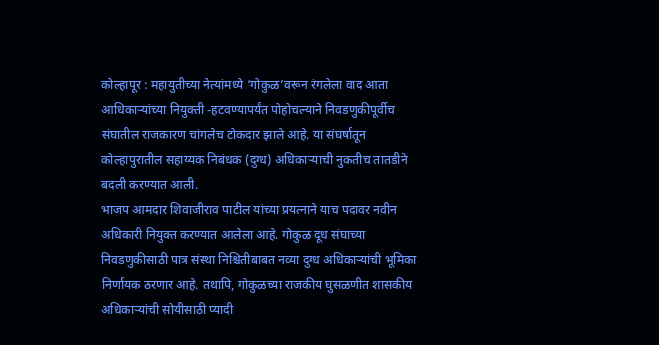कोल्हापूर : महायुतीच्या नेत्यांमध्ये ‘गोकुळ’वरून रंगलेला वाद आता आधिकाऱ्यांच्या नियुक्ती -हटवण्यापर्यंत पोहोचल्याने निवडणुकीपूर्वीच संघातील राजकारण चांगलेच टोकदार झाले आहे. या संघर्षातून कोल्हापुरातील सहाय्यक निबंधक (दुग्ध) अधिकाऱ्याची नुकतीच तातडीने बदली करण्यात आली.
भाजप आमदार शिवाजीराव पाटील यांच्या प्रयत्नाने याच पदावर नवीन अधिकारी नियुक्त करण्यात आलेला आहे. गोकुळ दूध संघाच्या निवडणुकीसाठी पात्र संस्था निश्चितीबाबत नव्या दुग्ध अधिकाऱ्यांची भूमिका निर्णायक ठरणार आहे. तथापि, गोकुळच्या राजकीय घुसळणीत शासकीय अधिकाऱ्यांची सोयीसाठी प्यादी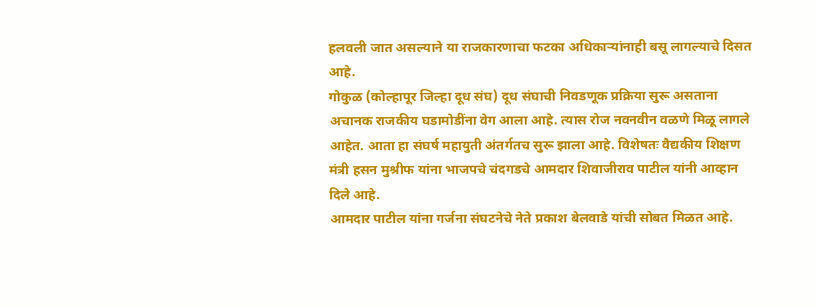हलवली जात असल्याने या राजकारणाचा फटका अधिकाऱ्यांनाही बसू लागल्याचे दिसत आहे.
गोकुळ (कोल्हापूर जिल्हा दूध संघ) दूध संघाची निवडणूक प्रक्रिया सुरू असताना अचानक राजकीय घडामोडींना वेग आला आहे. त्यास रोज नवनवीन वळणे मिळू लागले आहेत. आता हा संघर्ष महायुती अंतर्गतच सुरू झाला आहे. विशेषतः वैद्यकीय शिक्षण मंत्री हसन मुश्रीफ यांना भाजपचे चंदगडचे आमदार शिवाजीराव पाटील यांनी आव्हान दिले आहे.
आमदार पाटील यांना गर्जना संघटनेचे नेते प्रकाश बेलवाडे यांची सोबत मिळत आहे.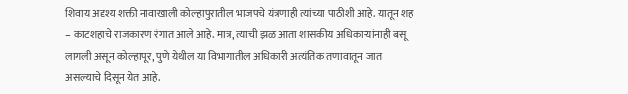शिवाय अदृश्य शक्ती नावाखाली कोल्हापुरातील भाजपचे यंत्रणाही त्यांच्या पाठीशी आहे. यातून शह – काटशहाचे राजकारण रंगात आले आहे. मात्र, त्याची झळ आता शासकीय अधिकाऱ्यांनाही बसू लागली असून कोल्हापूर, पुणे येथील या विभागातील अधिकारी अत्यंतिक तणावातून जात असल्याचे दिसून येत आहे.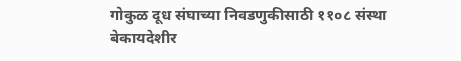गोकुळ दूध संघाच्या निवडणुकीसाठी ११०८ संस्था बेकायदेशीर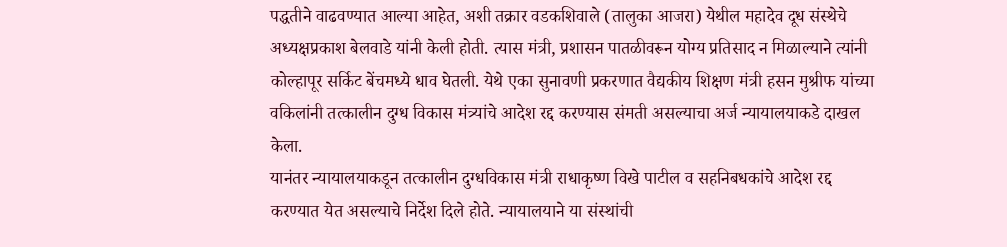पद्धतीने वाढवण्यात आल्या आहेत, अशी तक्रार वडकशिवाले (तालुका आजरा) येथील महादेव दूध संस्थेचे अध्यक्षप्रकाश बेलवाडे यांनी केली होती. त्यास मंत्री, प्रशासन पातळीवरून योग्य प्रतिसाद न मिळाल्याने त्यांनी कोल्हापूर सर्किट बेंचमध्ये धाव घेतली. येथे एका सुनावणी प्रकरणात वैद्यकीय शिक्षण मंत्री हसन मुश्रीफ यांच्या वकिलांनी तत्कालीन दुग्ध विकास मंत्र्यांचे आदेश रद्द करण्यास संमती असल्याचा अर्ज न्यायालयाकडे दाखल केला.
यानंतर न्यायालयाकडून तत्कालीन दुग्धविकास मंत्री राधाकृष्ण विखे पाटील व सहनिबधकांचे आदेश रद्द करण्यात येत असल्याचे निर्देश दिले होते. न्यायालयाने या संस्थांची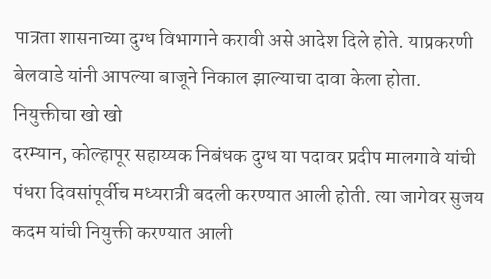पात्रता शासनाच्या दुग्ध विभागाने करावी असे आदेश दिले होते. याप्रकरणी बेलवाडे यांनी आपल्या बाजूने निकाल झाल्याचा दावा केला होता.
नियुक्तीचा खो खो
दरम्यान, कोल्हापूर सहाय्यक निबंधक दुग्ध या पदावर प्रदीप मालगावे यांची पंधरा दिवसांपूर्वीच मध्यरात्री बदली करण्यात आली होती. त्या जागेवर सुजय कदम यांची नियुक्ती करण्यात आली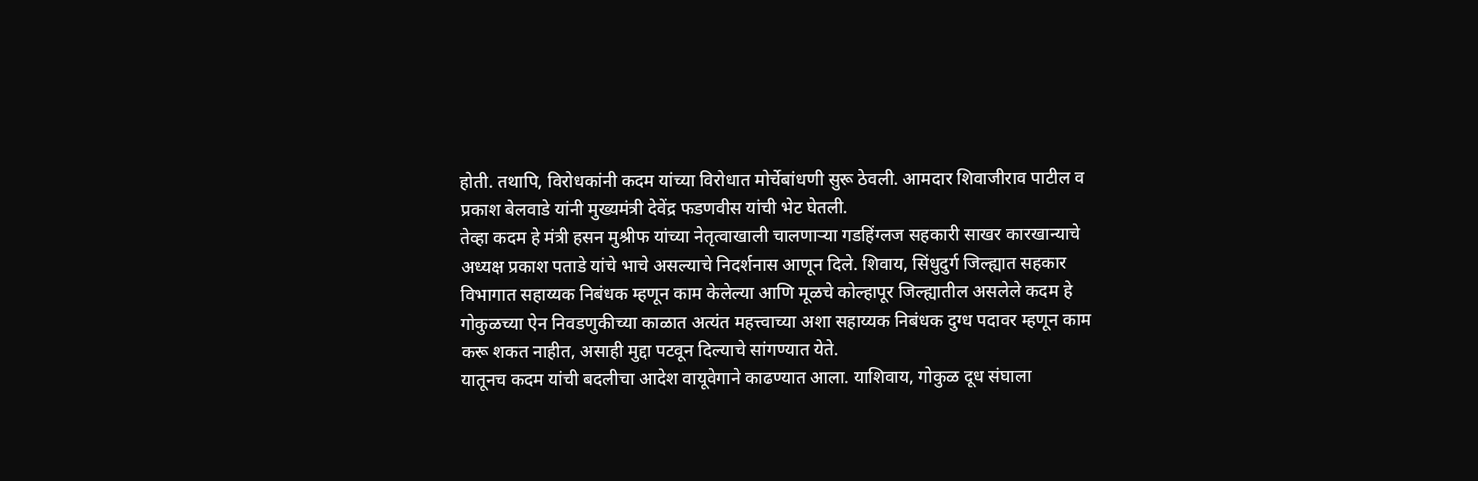होती. तथापि, विरोधकांनी कदम यांच्या विरोधात मोर्चेबांधणी सुरू ठेवली. आमदार शिवाजीराव पाटील व प्रकाश बेलवाडे यांनी मुख्यमंत्री देवेंद्र फडणवीस यांची भेट घेतली.
तेव्हा कदम हे मंत्री हसन मुश्रीफ यांच्या नेतृत्वाखाली चालणाऱ्या गडहिंग्लज सहकारी साखर कारखान्याचे अध्यक्ष प्रकाश पताडे यांचे भाचे असल्याचे निदर्शनास आणून दिले. शिवाय, सिंधुदुर्ग जिल्ह्यात सहकार विभागात सहाय्यक निबंधक म्हणून काम केलेल्या आणि मूळचे कोल्हापूर जिल्ह्यातील असलेले कदम हे गोकुळच्या ऐन निवडणुकीच्या काळात अत्यंत महत्त्वाच्या अशा सहाय्यक निबंधक दुग्ध पदावर म्हणून काम करू शकत नाहीत, असाही मुद्दा पटवून दिल्याचे सांगण्यात येते.
यातूनच कदम यांची बदलीचा आदेश वायूवेगाने काढण्यात आला. याशिवाय, गोकुळ दूध संघाला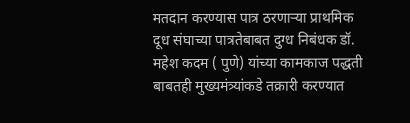मतदान करण्यास पात्र ठरणाऱ्या प्राथमिक दूध संघाच्या पात्रतेबाबत दुग्ध निबंधक डॉ. महेश कदम ( पुणे) यांच्या कामकाज पद्धती बाबतही मुख्यमंत्र्यांकडे तक्रारी करण्यात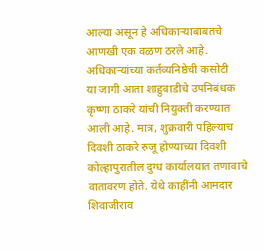आल्या असून हे अधिकाऱ्याबाबतचे आणखी एक वळण ठरले आहे.
अधिकाऱ्यांच्या कर्तव्यनिष्ठेची कसोटी
या जागी आता शाहुवाडीचे उपनिबंधक कृष्णा ठाकरे यांची नियुक्ती करण्यात आली आहे. मात्र, शुक्रवारी पहिल्याच दिवशी ठाकरे रुजू होण्याच्या दिवशी कोल्हापुरातील दुग्ध कार्यालयात तणावाचे वातावरण होते. येथे काहींनी आमदार शिवाजीराव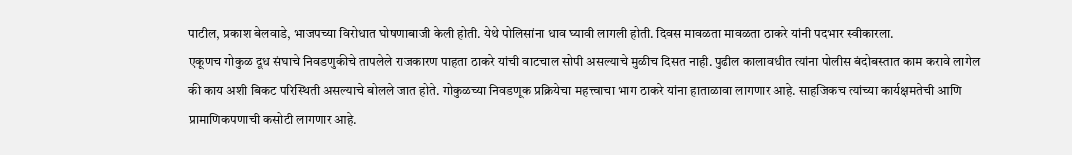पाटील, प्रकाश बेलवाडे, भाजपच्या विरोधात घोषणाबाजी केली होती. येथे पोलिसांना धाव घ्यावी लागली होती. दिवस मावळता मावळता ठाकरे यांनी पदभार स्वीकारला.
एकूणच गोकुळ दूध संघाचे निवडणुकीचे तापलेले राजकारण पाहता ठाकरे यांची वाटचाल सोपी असल्याचे मुळीच दिसत नाही. पुढील कालावधीत त्यांना पोलीस बंदोबस्तात काम करावे लागेल की काय अशी बिकट परिस्थिती असल्याचे बोलले जात होते. गोकुळच्या निवडणूक प्रक्रियेचा महत्त्वाचा भाग ठाकरे यांना हाताळावा लागणार आहे. साहजिकच त्यांच्या कार्यक्षमतेची आणि प्रामाणिकपणाची कसोटी लागणार आहे.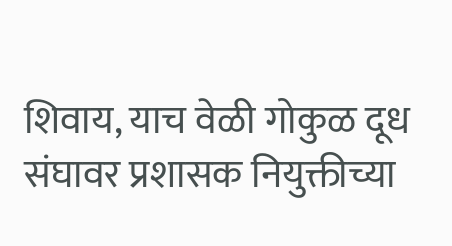शिवाय, याच वेळी गोकुळ दूध संघावर प्रशासक नियुक्तीच्या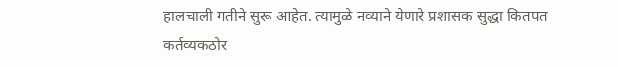हालचाली गतीने सुरू आहेत. त्यामुळे नव्याने येणारे प्रशासक सुद्धा कितपत कर्तव्यकठोर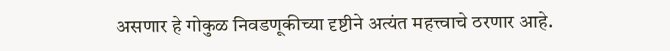असणार हे गोकुळ निवडणूकीच्या दृष्टीने अत्यंत महत्त्वाचे ठरणार आहे.